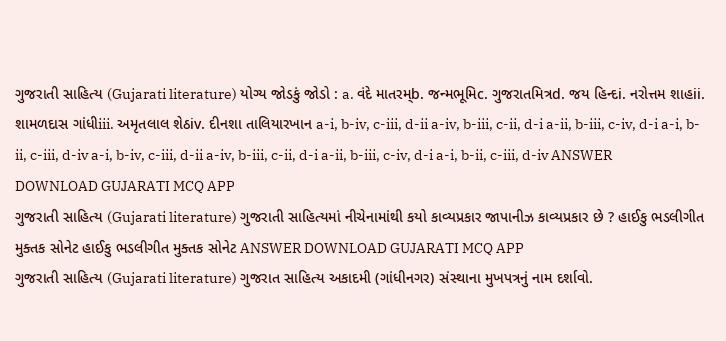ગુજરાતી સાહિત્ય (Gujarati literature) યોગ્ય જોડકું જોડો : a. વંદે માતરમ્b. જન્મભૂમિc. ગુજરાતમિત્રd. જય હિન્દi. નરોત્તમ શાહii. શામળદાસ ગાંધીiii. અમૃતલાલ શેઠiv. દીનશા તાલિયારખાન a-i, b-iv, c-iii, d-ii a-iv, b-iii, c-ii, d-i a-ii, b-iii, c-iv, d-i a-i, b-ii, c-iii, d-iv a-i, b-iv, c-iii, d-ii a-iv, b-iii, c-ii, d-i a-ii, b-iii, c-iv, d-i a-i, b-ii, c-iii, d-iv ANSWER DOWNLOAD GUJARATI MCQ APP
ગુજરાતી સાહિત્ય (Gujarati literature) ગુજરાતી સાહિત્યમાં નીચેનામાંથી કયો કાવ્યપ્રકાર જાપાનીઝ કાવ્યપ્રકાર છે ? હાઈકુ ભડલીગીત મુક્તક સોનેટ હાઈકુ ભડલીગીત મુક્તક સોનેટ ANSWER DOWNLOAD GUJARATI MCQ APP
ગુજરાતી સાહિત્ય (Gujarati literature) ગુજરાત સાહિત્ય અકાદમી (ગાંધીનગર) સંસ્થાના મુખપત્રનું નામ દર્શાવો.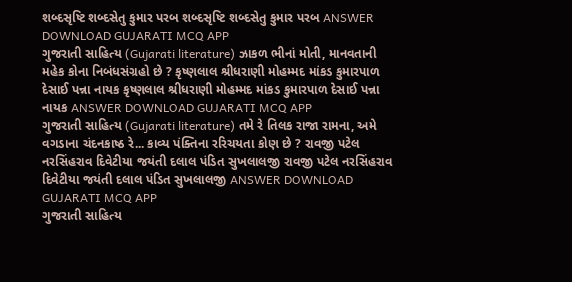શબ્દસૃષ્ટિ શબ્દસેતુ કુમાર પરબ શબ્દસૃષ્ટિ શબ્દસેતુ કુમાર પરબ ANSWER DOWNLOAD GUJARATI MCQ APP
ગુજરાતી સાહિત્ય (Gujarati literature) ઝાકળ ભીનાં મોતી, માનવતાની મહેક કોના નિબંધસંગ્રહો છે ? કૃષ્ણલાલ શ્રીધરાણી મોહમ્મદ માંકડ કુમારપાળ દેસાઈ પન્ના નાયક કૃષ્ણલાલ શ્રીધરાણી મોહમ્મદ માંકડ કુમારપાળ દેસાઈ પન્ના નાયક ANSWER DOWNLOAD GUJARATI MCQ APP
ગુજરાતી સાહિત્ય (Gujarati literature) તમે રે તિલક રાજા રામના, અમે વગડાના ચંદનકાષ્ઠ રે... કાવ્ય પંક્તિના રરિચયતા કોણ છે ? રાવજી પટેલ નરસિંહરાવ દિવેટીયા જયંતી દલાલ પંડિત સુખલાલજી રાવજી પટેલ નરસિંહરાવ દિવેટીયા જયંતી દલાલ પંડિત સુખલાલજી ANSWER DOWNLOAD GUJARATI MCQ APP
ગુજરાતી સાહિત્ય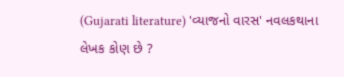(Gujarati literature) 'વ્યાજનો વારસ' નવલકથાના લેખક કોણ છે ?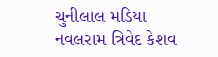ચુનીલાલ મડિયા નવલરામ ત્રિવેદ કેશવ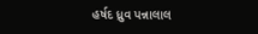હર્ષદ ધ્રુવ પન્નાલાલ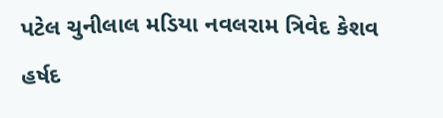પટેલ ચુનીલાલ મડિયા નવલરામ ત્રિવેદ કેશવ હર્ષદ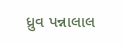ધ્રુવ પન્નાલાલ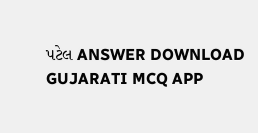પટેલ ANSWER DOWNLOAD GUJARATI MCQ APP